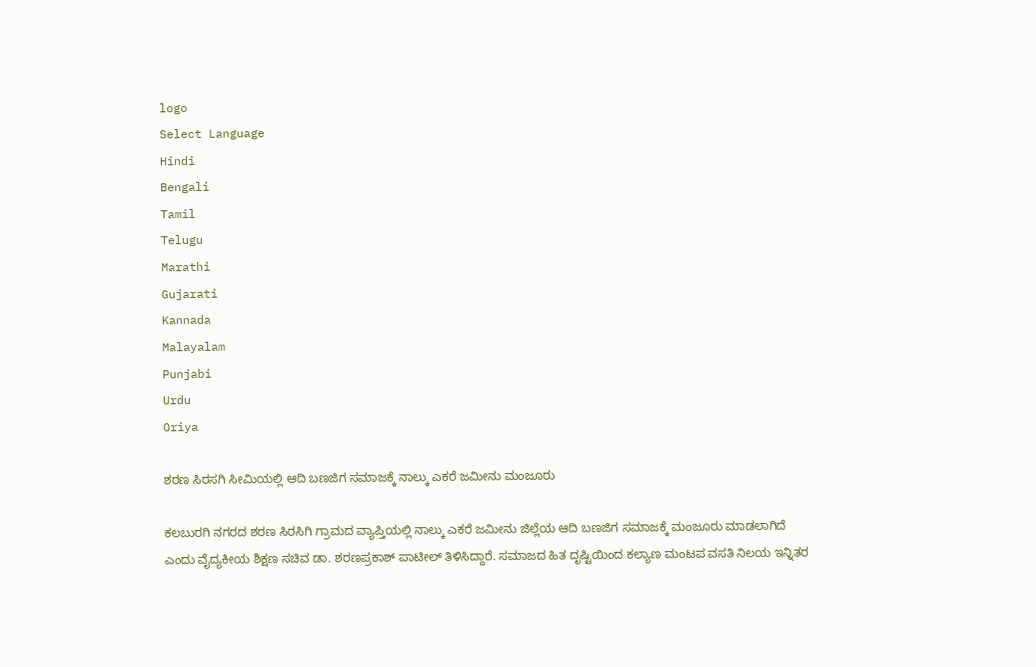logo
Select Language
Hindi
Bengali
Tamil
Telugu
Marathi
Gujarati
Kannada
Malayalam
Punjabi
Urdu
Oriya

ಶರಣ ಸಿರಸಗಿ ಸೀಮಿಯಲ್ಲಿ ಆದಿ ಬಣಜಿಗ ಸಮಾಜಕ್ಕೆ ನಾಲ್ಕು ಎಕರೆ ಜಮೀನು ಮಂಜೂರು

ಕಲಬುರಗಿ ನಗರದ ಶರಣ ಸಿರಸಿಗಿ ಗ್ರಾಮದ ವ್ಯಾಪ್ತಿಯಲ್ಲಿ ನಾಲ್ಕು ಎಕರೆ ಜಮೀನು ಜಿಲ್ಲೆಯ ಆದಿ ಬಣಜಿಗ ಸಮಾಜಕ್ಕೆ ಮಂಜೂರು ಮಾಡಲಾಗಿದೆ ಎಂದು ವೈದ್ಯಕೀಯ ಶಿಕ್ಷಣ ಸಚಿವ ಡಾ. ಶರಣಪ್ರಕಾಶ್ ಪಾಟೀಲ್ ತಿಳಿಸಿದ್ದಾರೆ. ಸಮಾಜದ ಹಿತ ದೃಷ್ಟಿಯಿಂದ ಕಲ್ಯಾಣ ಮಂಟಪ ವಸತಿ ನಿಲಯ ಇನ್ನಿತರ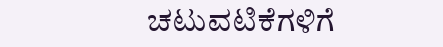ಚಟುವಟಿಕೆಗಳಿಗೆ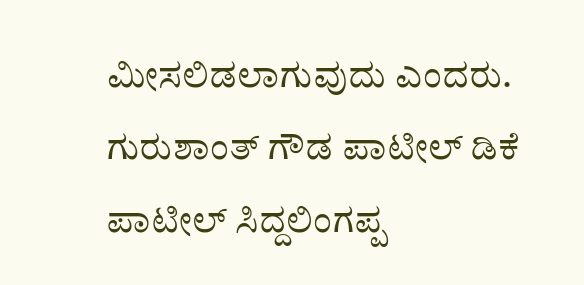ಮೀಸಲಿಡಲಾಗುವುದು ಎಂದರು. ಗುರುಶಾಂತ್ ಗೌಡ ಪಾಟೀಲ್ ಡಿಕೆ ಪಾಟೀಲ್ ಸಿದ್ದಲಿಂಗಪ್ಪ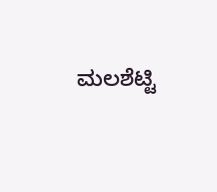ಮಲಶೆಟ್ಟಿ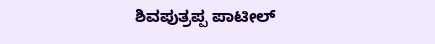ಶಿವಪುತ್ರಪ್ಪ ಪಾಟೀಲ್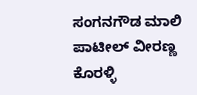ಸಂಗನಗೌಡ ಮಾಲಿ ಪಾಟೀಲ್ ವೀರಣ್ಣ ಕೊರಳ್ಳಿ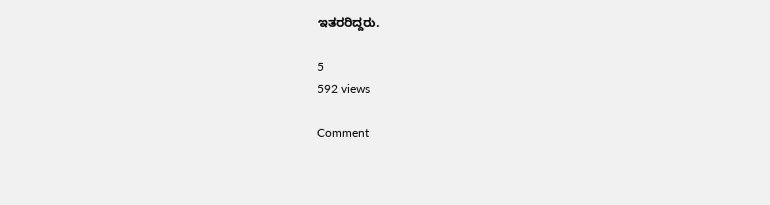ಇತರರಿದ್ದರು.

5
592 views

Comment